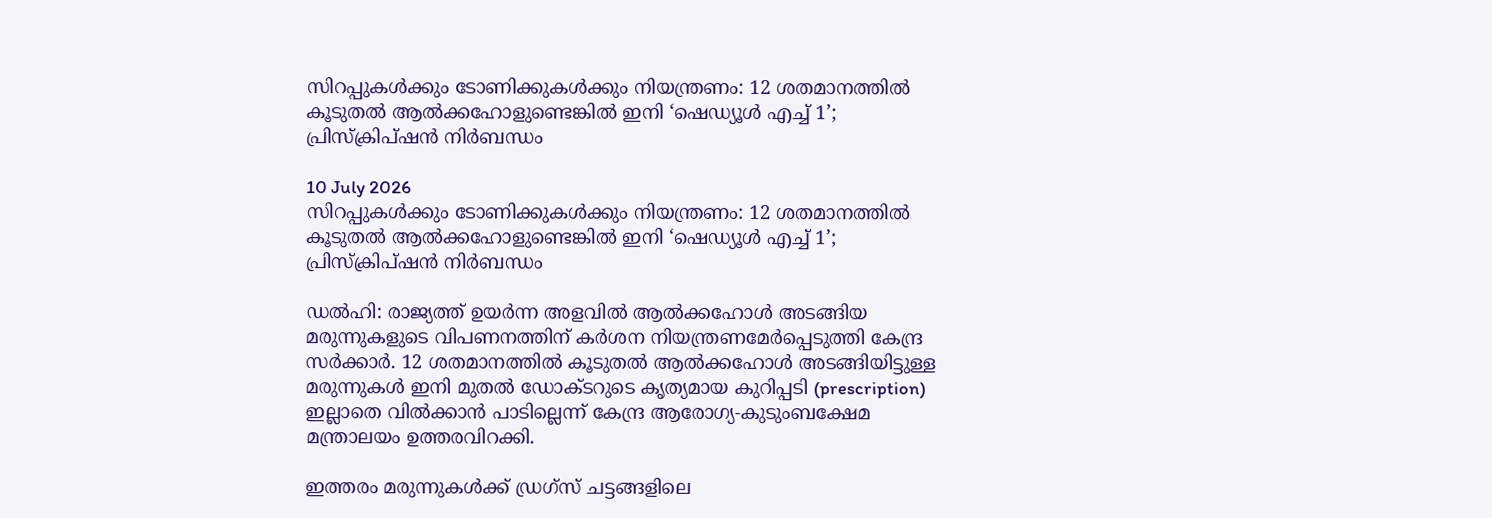സിറപ്പുകൾക്കും ടോണിക്കുകൾക്കും നിയന്ത്രണം: 12 ശതമാനത്തിൽ കൂടുതൽ ആൽക്കഹോളുണ്ടെങ്കിൽ ഇനി ‘ഷെഡ്യൂൾ എച്ച് 1’; പ്രിസ്ക്രിപ്ഷൻ നിർബന്ധം

10 July 2026
സിറപ്പുകൾക്കും ടോണിക്കുകൾക്കും നിയന്ത്രണം: 12 ശതമാനത്തിൽ കൂടുതൽ ആൽക്കഹോളുണ്ടെങ്കിൽ ഇനി ‘ഷെഡ്യൂൾ എച്ച് 1’; പ്രിസ്ക്രിപ്ഷൻ നിർബന്ധം

ഡൽഹി: രാജ്യത്ത് ഉയർന്ന അളവിൽ ആൽക്കഹോൾ അടങ്ങിയ മരുന്നുകളുടെ വിപണനത്തിന് കർശന നിയന്ത്രണമേർപ്പെടുത്തി കേന്ദ്ര സർക്കാർ. 12 ശതമാനത്തിൽ കൂടുതൽ ആൽക്കഹോൾ അടങ്ങിയിട്ടുള്ള മരുന്നുകൾ ഇനി മുതൽ ഡോക്ടറുടെ കൃത്യമായ കുറിപ്പടി (prescription) ഇല്ലാതെ വിൽക്കാൻ പാടില്ലെന്ന് കേന്ദ്ര ആരോഗ്യ-കുടുംബക്ഷേമ മന്ത്രാലയം ഉത്തരവിറക്കി.

ഇത്തരം മരുന്നുകൾക്ക് ഡ്രഗ്സ് ചട്ടങ്ങളിലെ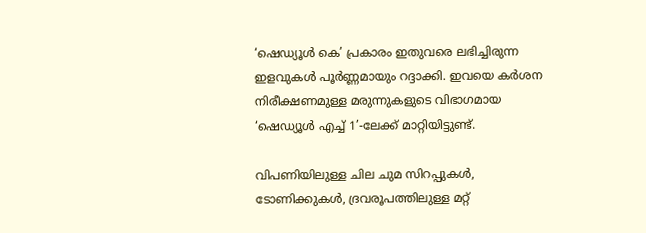‘ഷെഡ്യൂൾ കെ’ പ്രകാരം ഇതുവരെ ലഭിച്ചിരുന്ന ഇളവുകൾ പൂർണ്ണമായും റദ്ദാക്കി. ഇവയെ കർശന നിരീക്ഷണമുള്ള മരുന്നുകളുടെ വിഭാഗമായ ‘ഷെഡ്യൂൾ എച്ച് 1’-ലേക്ക് മാറ്റിയിട്ടുണ്ട്.

വിപണിയിലുള്ള ചില ചുമ സിറപ്പുകൾ, ടോണിക്കുകൾ, ദ്രവരൂപത്തിലുള്ള മറ്റ്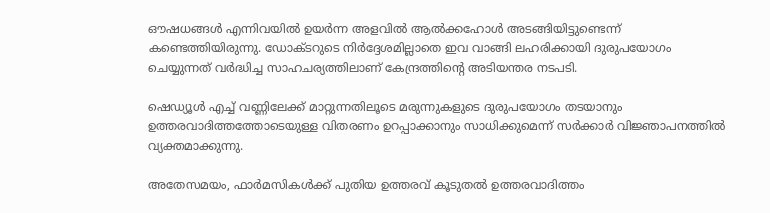ഔഷധങ്ങൾ എന്നിവയിൽ ഉയർന്ന അളവിൽ ആൽക്കഹോൾ അടങ്ങിയിട്ടുണ്ടെന്ന് കണ്ടെത്തിയിരുന്നു. ഡോക്ടറുടെ നിർദ്ദേശമില്ലാതെ ഇവ വാങ്ങി ലഹരിക്കായി ദുരുപയോഗം ചെയ്യുന്നത് വർദ്ധിച്ച സാഹചര്യത്തിലാണ് കേന്ദ്രത്തിന്റെ അടിയന്തര നടപടി.

ഷെഡ്യൂൾ എച്ച് വണ്ണിലേക്ക് മാറ്റുന്നതിലൂടെ മരുന്നുകളുടെ ദുരുപയോഗം തടയാനും ഉത്തരവാദിത്തത്തോടെയുള്ള വിതരണം ഉറപ്പാക്കാനും സാധിക്കുമെന്ന് സർക്കാർ വിജ്ഞാപനത്തിൽ വ്യക്തമാക്കുന്നു.

അതേസമയം, ഫാർമസികൾക്ക് പുതിയ ഉത്തരവ് കൂടുതൽ ഉത്തരവാദിത്തം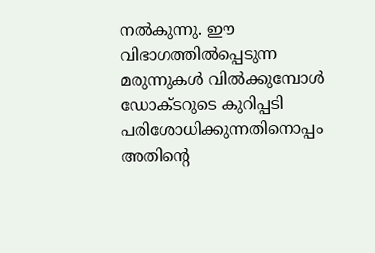നൽകുന്നു. ഈ വിഭാഗത്തിൽപ്പെടുന്ന മരുന്നുകൾ വിൽക്കുമ്പോൾ ഡോക്ടറുടെ കുറിപ്പടി പരിശോധിക്കുന്നതിനൊപ്പം അതിന്റെ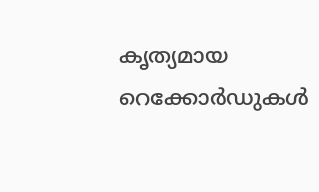കൃത്യമായ റെക്കോർഡുകൾ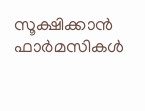സൂക്ഷിക്കാൻ ഫാർമസികൾ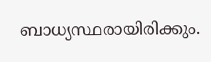ബാധ്യസ്ഥരായിരിക്കും.